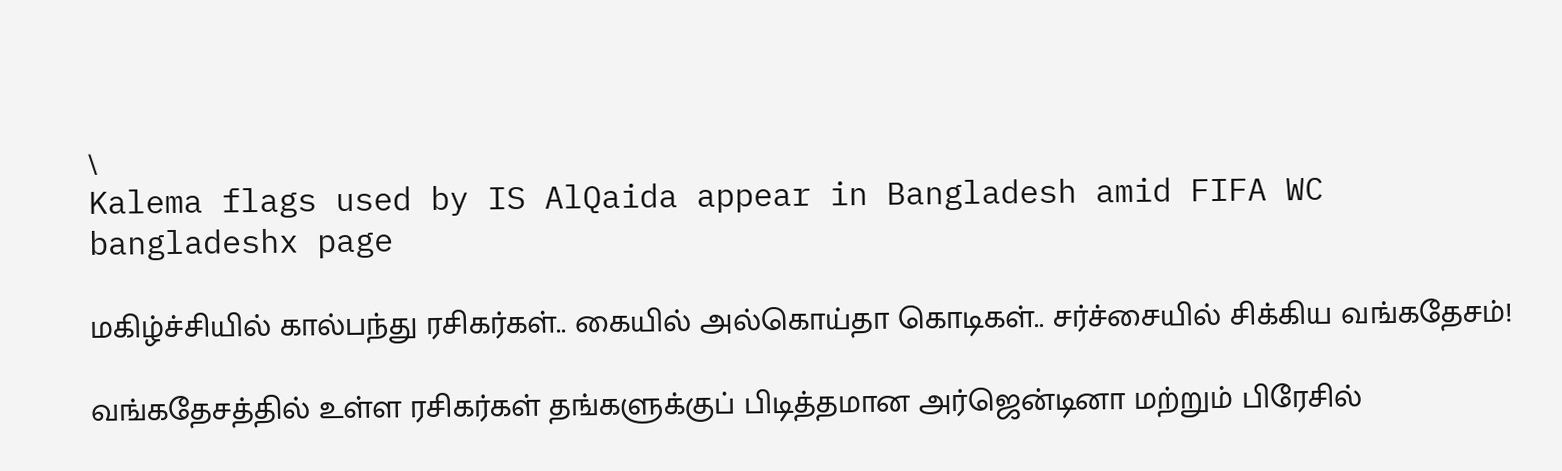\
Kalema flags used by IS AlQaida appear in Bangladesh amid FIFA WC
bangladeshx page

மகிழ்ச்சியில் கால்பந்து ரசிகர்கள்.. கையில் அல்கொய்தா கொடிகள்.. சர்ச்சையில் சிக்கிய வங்கதேசம்!

வங்கதேசத்தில் உள்ள ரசிகர்கள் தங்களுக்குப் பிடித்தமான அர்ஜென்டினா மற்றும் பிரேசில்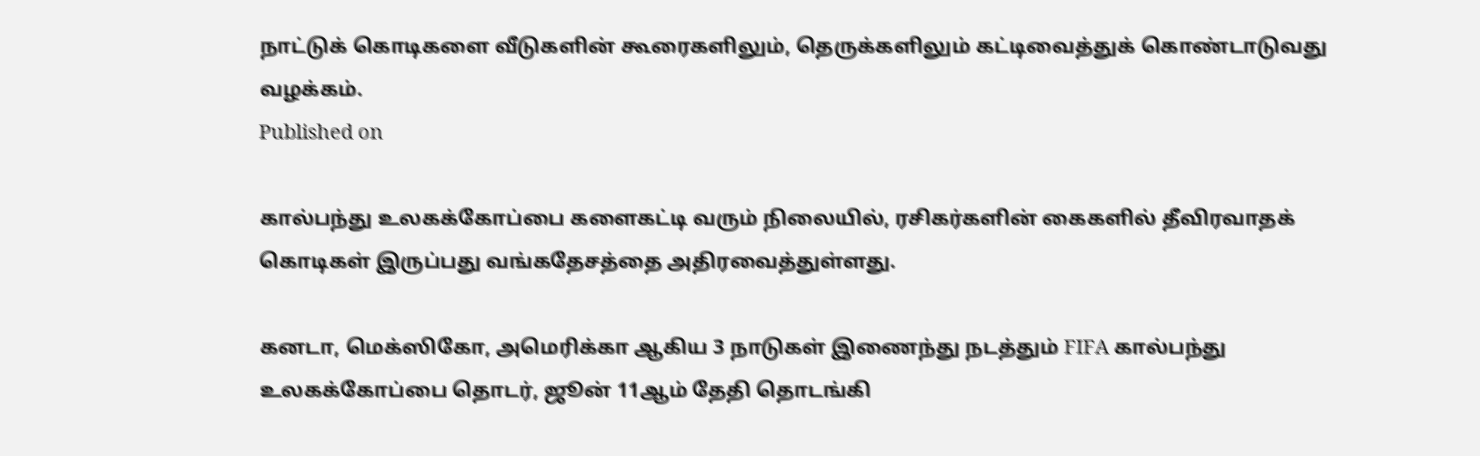நாட்டுக் கொடிகளை வீடுகளின் கூரைகளிலும், தெருக்களிலும் கட்டிவைத்துக் கொண்டாடுவது வழக்கம்.
Published on

கால்பந்து உலகக்கோப்பை களைகட்டி வரும் நிலையில், ரசிகர்களின் கைகளில் தீவிரவாதக் கொடிகள் இருப்பது வங்கதேசத்தை அதிரவைத்துள்ளது.

கனடா, மெக்ஸிகோ, அமெரிக்கா ஆகிய 3 நாடுகள் இணைந்து நடத்தும் FIFA கால்பந்து உலகக்கோப்பை தொடர், ஜூன் 11ஆம் தேதி தொடங்கி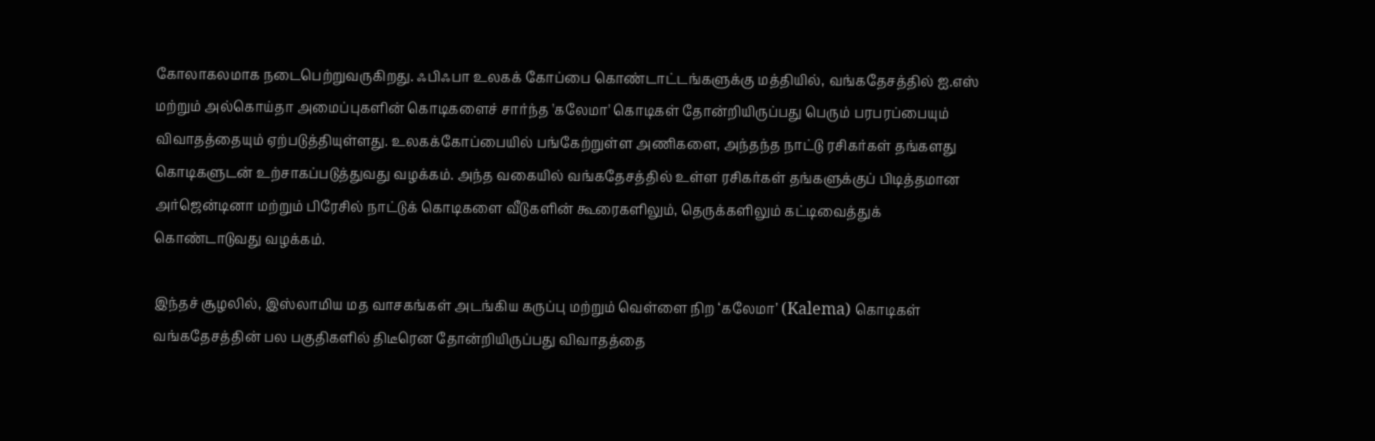கோலாகலமாக நடைபெற்றுவருகிறது. ஃபிஃபா உலகக் கோப்பை கொண்டாட்டங்களுக்கு மத்தியில், வங்கதேசத்தில் ஐ.எஸ் மற்றும் அல்கொய்தா அமைப்புகளின் கொடிகளைச் சார்ந்த 'கலேமா' கொடிகள் தோன்றியிருப்பது பெரும் பரபரப்பையும் விவாதத்தையும் ஏற்படுத்தியுள்ளது. உலகக்கோப்பையில் பங்கேற்றுள்ள அணிகளை, அந்தந்த நாட்டு ரசிகர்கள் தங்களது கொடிகளுடன் உற்சாகப்படுத்துவது வழக்கம். அந்த வகையில் வங்கதேசத்தில் உள்ள ரசிகர்கள் தங்களுக்குப் பிடித்தமான அர்ஜென்டினா மற்றும் பிரேசில் நாட்டுக் கொடிகளை வீடுகளின் கூரைகளிலும், தெருக்களிலும் கட்டிவைத்துக் கொண்டாடுவது வழக்கம்.

இந்தச் சூழலில், இஸ்லாமிய மத வாசகங்கள் அடங்கிய கருப்பு மற்றும் வெள்ளை நிற ‘கலேமா’ (Kalema) கொடிகள் வங்கதேசத்தின் பல பகுதிகளில் திடீரென தோன்றியிருப்பது விவாதத்தை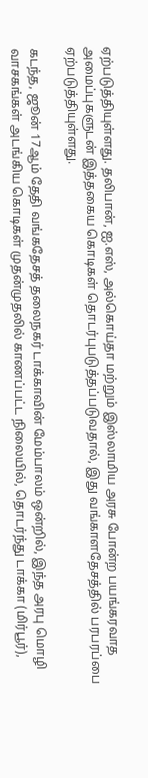ஏற்படுத்தியுள்ளது. தலிபான், ஐ.எஸ், அல்கொய்தா மற்றும் இஸ்லாமிய அரசு போன்ற பயங்கரவாத அமைப்புகளுடன் இத்தகைய கொடிகள் தொடர்புபடுத்தப்படுவதால், இது வங்காளதேசத்தில் பரபரப்பை ஏற்படுத்தியுள்ளது.

கடந்த, ஜூன் 17ஆம் தேதி வங்கதேசத் தலைநகர் டாக்காவின் மேம்பாலம் ஒன்றில், இந்த அரபு மொழி வாசகங்கள் அடங்கிய கொடிகள் முதன்முதலில் காணப்பட்ட நிலையில், தொடர்ந்து டாக்கா (மிர்பூர்),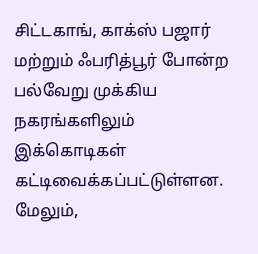சிட்டகாங், காக்ஸ் பஜார் மற்றும் ஃபரித்பூர் போன்ற பல்வேறு முக்கிய நகரங்களிலும் இக்கொடிகள் கட்டிவைக்கப்பட்டுள்ளன. மேலும்,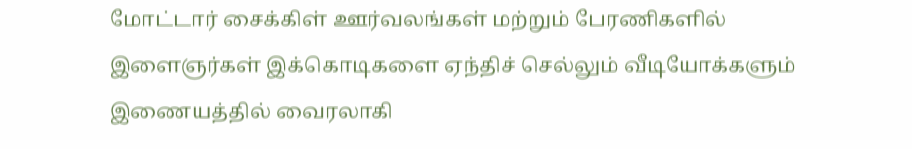மோட்டார் சைக்கிள் ஊர்வலங்கள் மற்றும் பேரணிகளில் இளைஞர்கள் இக்கொடிகளை ஏந்திச் செல்லும் வீடியோக்களும் இணையத்தில் வைரலாகி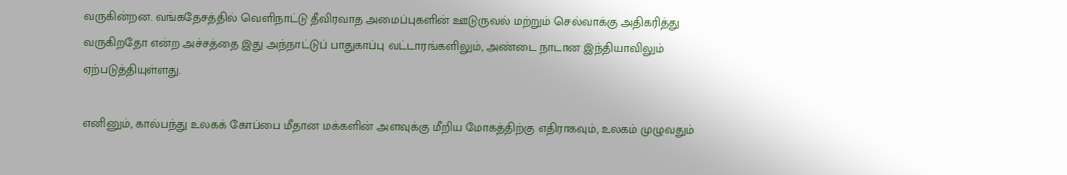வருகின்றன. வங்கதேசத்தில் வெளிநாட்டு தீவிரவாத அமைப்புகளின் ஊடுருவல் மற்றும் செல்வாக்கு அதிகரித்து வருகிறதோ என்ற அச்சத்தை இது அந்நாட்டுப் பாதுகாப்பு வட்டாரங்களிலும், அண்டை நாடான இந்தியாவிலும் ஏற்படுத்தியுள்ளது.

எனினும், கால்பந்து உலகக் கோப்பை மீதான மக்களின் அளவுக்கு மீறிய மோகத்திற்கு எதிராகவும், உலகம் முழுவதும்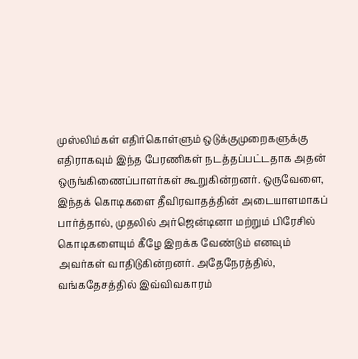முஸ்லிம்கள் எதிர்கொள்ளும் ஒடுக்குமுறைகளுக்கு எதிராகவும் இந்த பேரணிகள் நடத்தப்பட்டதாக அதன் ஒருங்கிணைப்பாளர்கள் கூறுகின்றனர். ஒருவேளை, இந்தக் கொடிகளை தீவிரவாதத்தின் அடையாளமாகப் பார்த்தால், முதலில் அர்ஜென்டினா மற்றும் பிரேசில் கொடிகளையும் கீழே இறக்க வேண்டும் எனவும் அவர்கள் வாதிடுகின்றனர். அதேநேரத்தில், வங்கதேசத்தில் இவ்விவகாரம்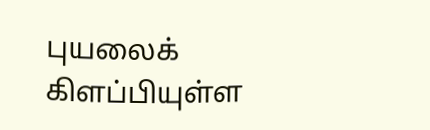புயலைக் கிளப்பியுள்ள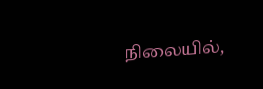நிலையில்,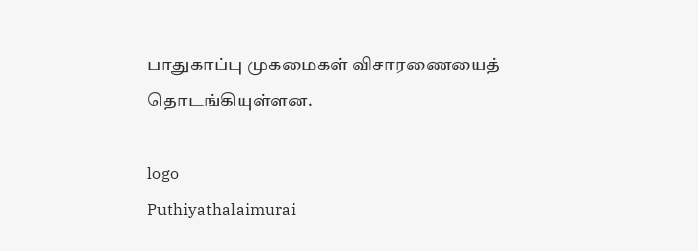பாதுகாப்பு முகமைகள் விசாரணையைத் தொடங்கியுள்ளன.

logo
Puthiyathalaimurai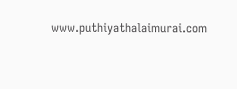www.puthiyathalaimurai.com